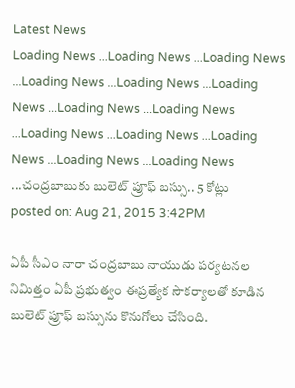Latest News
Loading News ...Loading News ...Loading News ...Loading News ...Loading News ...Loading News ...Loading News ...Loading News ...Loading News ...Loading News ...Loading News ...Loading News ...Loading News ...చంద్రబాబుకు బులెట్ ప్రూఫ్ బస్సు.. 5 కోట్లు
posted on: Aug 21, 2015 3:42PM

ఏపీ సీఎం నారా చంద్రబాబు నాయుడు పర్యటనల నిమిత్తం ఏపీ ప్రభుత్వం ఈప్రత్యేక సౌకర్యాలతో కూడిన బులెట్ ప్రూఫ్ బస్సును కొనుగోలు చేసింది.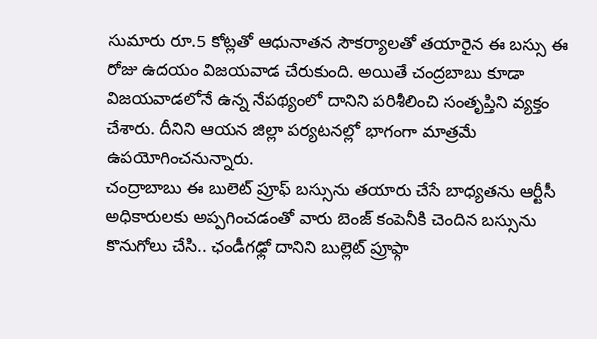సుమారు రూ.5 కోట్లతో ఆధునాతన సౌకర్యాలతో తయారైన ఈ బస్సు ఈ రోజు ఉదయం విజయవాడ చేరుకుంది. అయితే చంద్రబాబు కూడా విజయవాడలోనే ఉన్న నేపథ్యంలో దానిని పరిశీలించి సంతృప్తిని వ్యక్తం చేశారు. దీనిని ఆయన జిల్లా పర్యటనల్లో భాగంగా మాత్రమే ఉపయోగించనున్నారు.
చంద్రాబాబు ఈ బులెట్ ప్రూఫ్ బస్సును తయారు చేసే బాధ్యతను ఆర్టీసీ అధికారులకు అప్పగించడంతో వారు బెంజ్ కంపెనీకి చెందిన బస్సును కొనుగోలు చేసి.. ఛండీగఢ్లో దానిని బుల్లెట్ ప్రూఫ్గా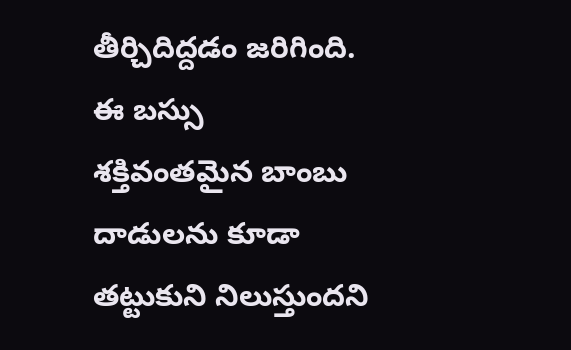తీర్చిదిద్దడం జరిగింది. ఈ బస్సు శక్తివంతమైన బాంబు దాడులను కూడా తట్టుకుని నిలుస్తుందని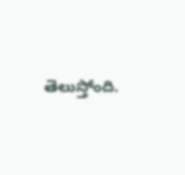తెలుస్తోంది.